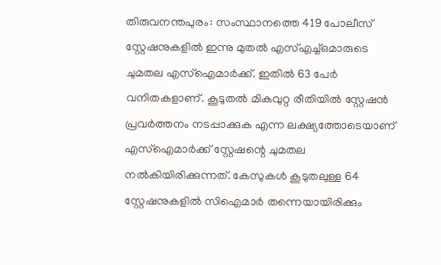തിരുവനന്തപുരം: സംസ്ഥാനത്തെ 419 പോലീസ് സ്റ്റേഷനുകളിൽ ഇന്നു മുതൽ എസ്എച്ച്ഒമാരുടെ ചുമതല എസ്ഐമാർക്ക്. ഇതിൽ 63 പേർ വനിതകളാണ്. കൂടുതൽ മികവുറ്റ രീതിയിൽ സ്റ്റേഷൻ പ്രവർത്തനം നടപ്പാക്കുക എന്ന ലക്ഷ്യത്തോടെയാണ് എസ്ഐമാർക്ക് സ്റ്റേഷന്റെ ചുമതല നൽകിയിരിക്കുന്നത്. കേസുകൾ കൂടുതലുള്ള 64 സ്റ്റേഷനുകളിൽ സിഐമാർ തന്നെയായിരിക്കും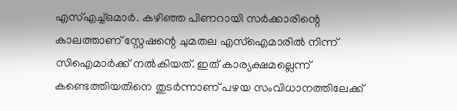എസ്എച്ച്ഒമാർ. കഴിഞ്ഞ പിണറായി സർക്കാരിന്റെ കാലത്താണ് സ്റ്റേഷന്റെ ചുമതല എസ്ഐമാരിൽ നിന്ന് സിഐമാർക്ക് നൽകിയത്. ഇത് കാര്യക്ഷമല്ലെന്ന് കണ്ടെത്തിയതിനെ തുടർന്നാണ് പഴയ സംവിധാനത്തിലേക്ക്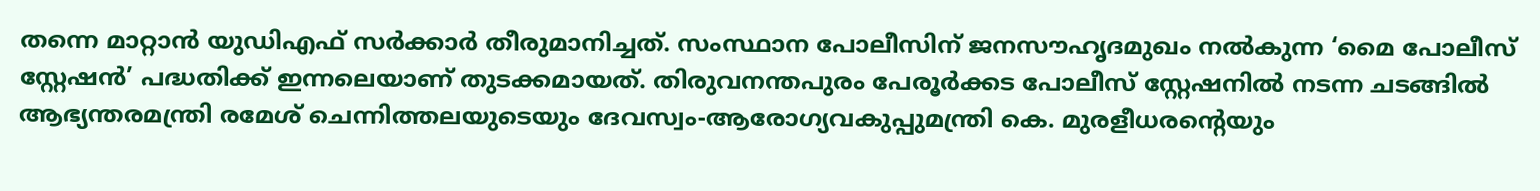തന്നെ മാറ്റാൻ യുഡിഎഫ് സർക്കാർ തീരുമാനിച്ചത്. സംസ്ഥാന പോലീസിന് ജനസൗഹൃദമുഖം നൽകുന്ന ‘മൈ പോലീസ് സ്റ്റേഷൻ’ പദ്ധതിക്ക് ഇന്നലെയാണ് തുടക്കമായത്. തിരുവനന്തപുരം പേരൂർക്കട പോലീസ് സ്റ്റേഷനിൽ നടന്ന ചടങ്ങിൽ ആഭ്യന്തരമന്ത്രി രമേശ് ചെന്നിത്തലയുടെയും ദേവസ്വം-ആരോഗ്യവകുപ്പുമന്ത്രി കെ. മുരളീധരന്റെയും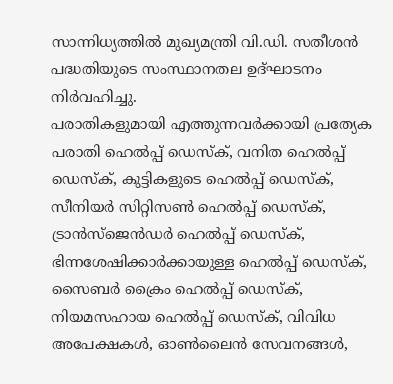സാന്നിധ്യത്തിൽ മുഖ്യമന്ത്രി വി.ഡി. സതീശൻ പദ്ധതിയുടെ സംസ്ഥാനതല ഉദ്ഘാടനം നിർവഹിച്ചു.
പരാതികളുമായി എത്തുന്നവർക്കായി പ്രത്യേക പരാതി ഹെൽപ്പ് ഡെസ്ക്, വനിത ഹെൽപ്പ് ഡെസ്ക്, കുട്ടികളുടെ ഹെൽപ്പ് ഡെസ്ക്, സീനിയർ സിറ്റിസൺ ഹെൽപ്പ് ഡെസ്ക്, ട്രാൻസ്ജെൻഡർ ഹെൽപ്പ് ഡെസ്ക്, ഭിന്നശേഷിക്കാർക്കായുള്ള ഹെൽപ്പ് ഡെസ്ക്, സൈബർ ക്രൈം ഹെൽപ്പ് ഡെസ്ക്, നിയമസഹായ ഹെൽപ്പ് ഡെസ്ക്, വിവിധ അപേക്ഷകൾ, ഓൺലൈൻ സേവനങ്ങൾ,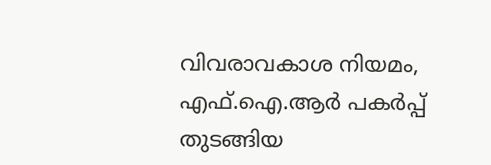വിവരാവകാശ നിയമം, എഫ്.ഐ.ആർ പകർപ്പ് തുടങ്ങിയ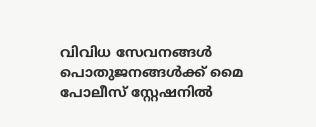വിവിധ സേവനങ്ങൾ പൊതുജനങ്ങൾക്ക് മൈ പോലീസ് സ്റ്റേഷനിൽ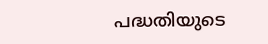പദ്ധതിയുടെ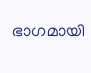ഭാഗമായി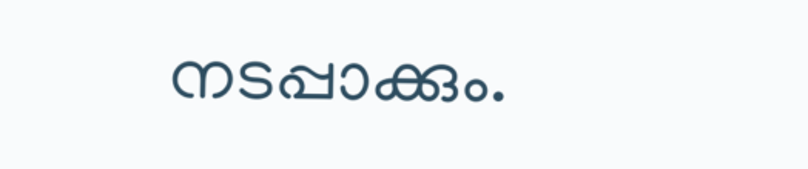നടപ്പാക്കും.